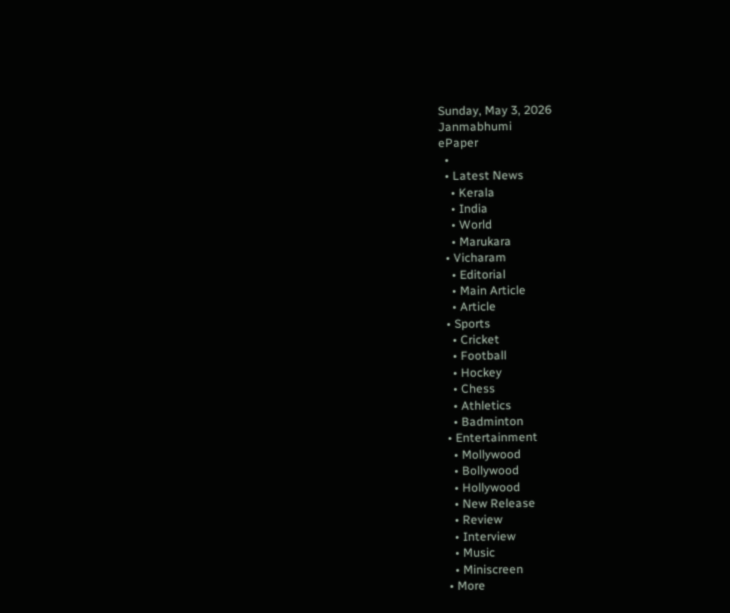Sunday, May 3, 2026
Janmabhumi
ePaper
  •
  • Latest News
    • Kerala
    • India
    • World
    • Marukara
  • Vicharam
    • Editorial
    • Main Article
    • Article
  • Sports
    • Cricket
    • Football
    • Hockey
    • Chess
    • Athletics
    • Badminton
  • Entertainment
    • Mollywood
    • Bollywood
    • Hollywood
    • New Release
    • Review
    • Interview
    • Music
    • Miniscreen
  • More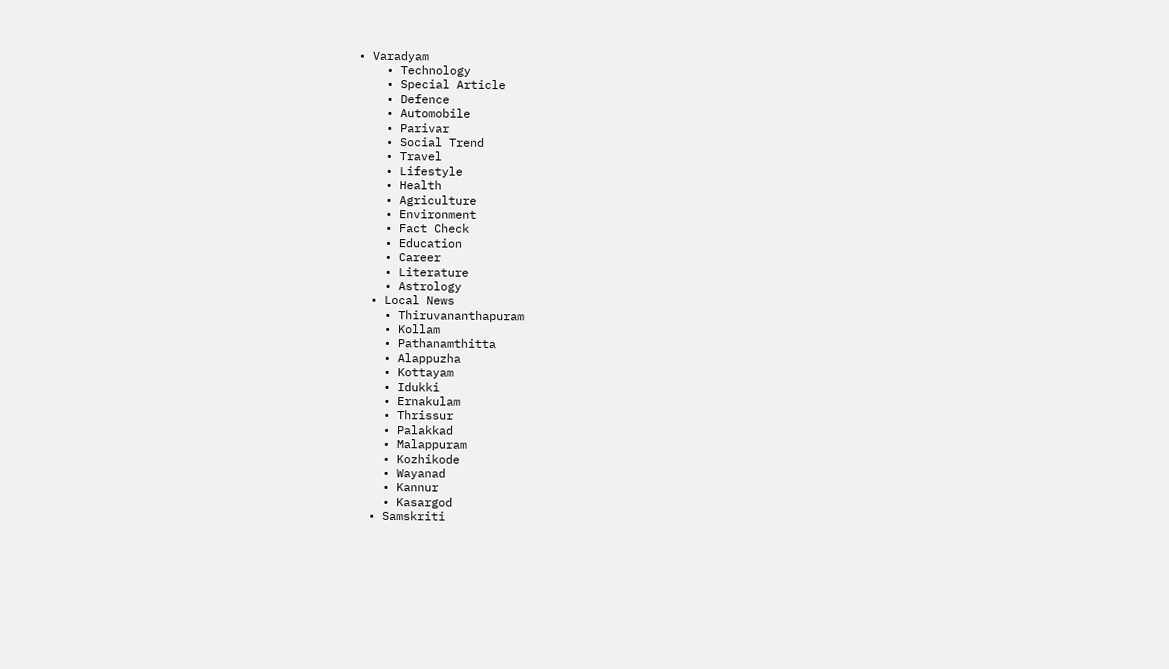• Varadyam
    • Technology
    • Special Article
    • Defence
    • Automobile
    • Parivar
    • Social Trend
    • Travel
    • Lifestyle
    • Health
    • Agriculture
    • Environment
    • Fact Check
    • Education
    • Career
    • Literature
    • Astrology
  • Local News
    • Thiruvananthapuram
    • Kollam
    • Pathanamthitta
    • Alappuzha
    • Kottayam
    • Idukki
    • Ernakulam
    • Thrissur
    • Palakkad
    • Malappuram
    • Kozhikode
    • Wayanad
    • Kannur
    • Kasargod
  • Samskriti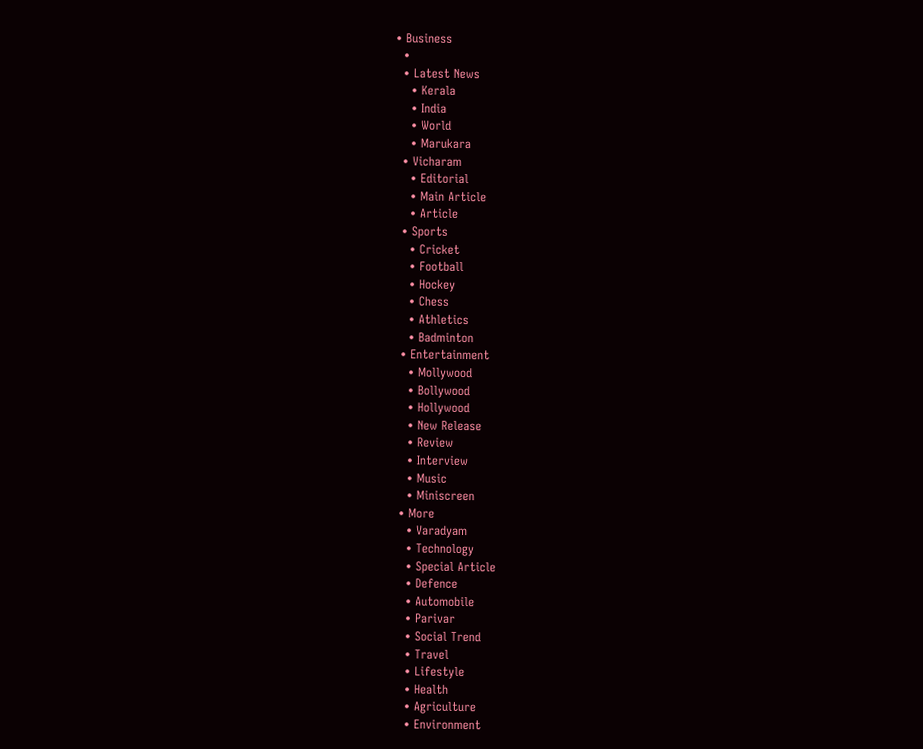• Business
  •
  • Latest News
    • Kerala
    • India
    • World
    • Marukara
  • Vicharam
    • Editorial
    • Main Article
    • Article
  • Sports
    • Cricket
    • Football
    • Hockey
    • Chess
    • Athletics
    • Badminton
  • Entertainment
    • Mollywood
    • Bollywood
    • Hollywood
    • New Release
    • Review
    • Interview
    • Music
    • Miniscreen
  • More
    • Varadyam
    • Technology
    • Special Article
    • Defence
    • Automobile
    • Parivar
    • Social Trend
    • Travel
    • Lifestyle
    • Health
    • Agriculture
    • Environment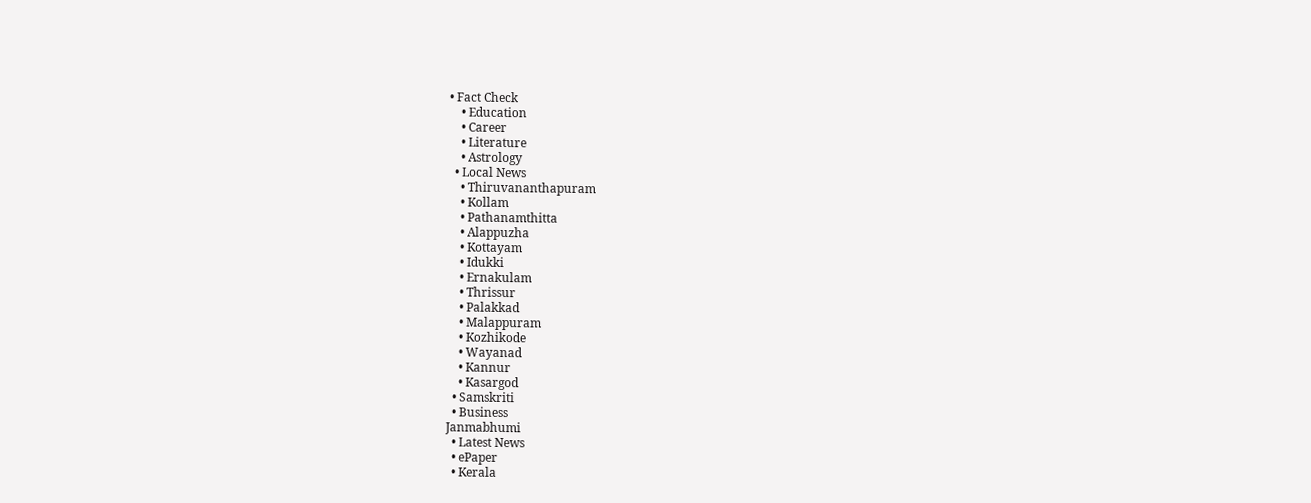• Fact Check
    • Education
    • Career
    • Literature
    • Astrology
  • Local News
    • Thiruvananthapuram
    • Kollam
    • Pathanamthitta
    • Alappuzha
    • Kottayam
    • Idukki
    • Ernakulam
    • Thrissur
    • Palakkad
    • Malappuram
    • Kozhikode
    • Wayanad
    • Kannur
    • Kasargod
  • Samskriti
  • Business
Janmabhumi
  • Latest News
  • ePaper
  • Kerala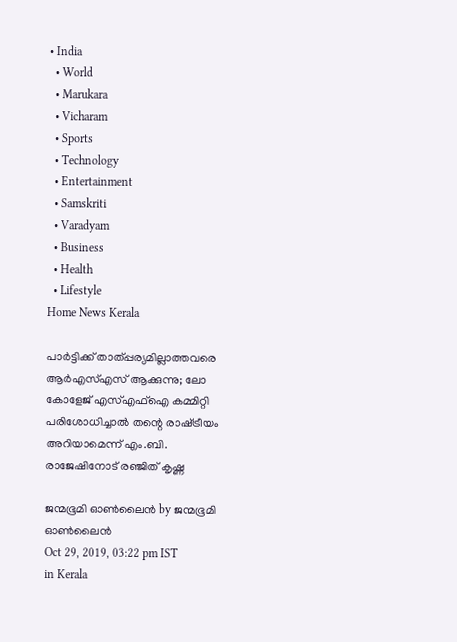• India
  • World
  • Marukara
  • Vicharam
  • Sports
  • Technology
  • Entertainment
  • Samskriti
  • Varadyam
  • Business
  • Health
  • Lifestyle
Home News Kerala

പാര്‍ട്ടിക്ക് താത്പ്പര്യമില്ലാത്തവരെ ആര്‍എസ്എസ് ആക്കുന്നു; ലോ കോളേജ് എസ്എഫ്‌ഐ കമ്മിറ്റി പരിശോധിച്ചാല്‍ തന്റെ രാഷ്‌ട്രീയം അറിയാമെന്ന് എം.ബി. രാജേഷിനോട് രഞ്ജിത് കൃഷ്ണ

ജന്മഭൂമി ഓണ്‍ലൈന്‍ by ജന്മഭൂമി ഓണ്‍ലൈന്‍
Oct 29, 2019, 03:22 pm IST
in Kerala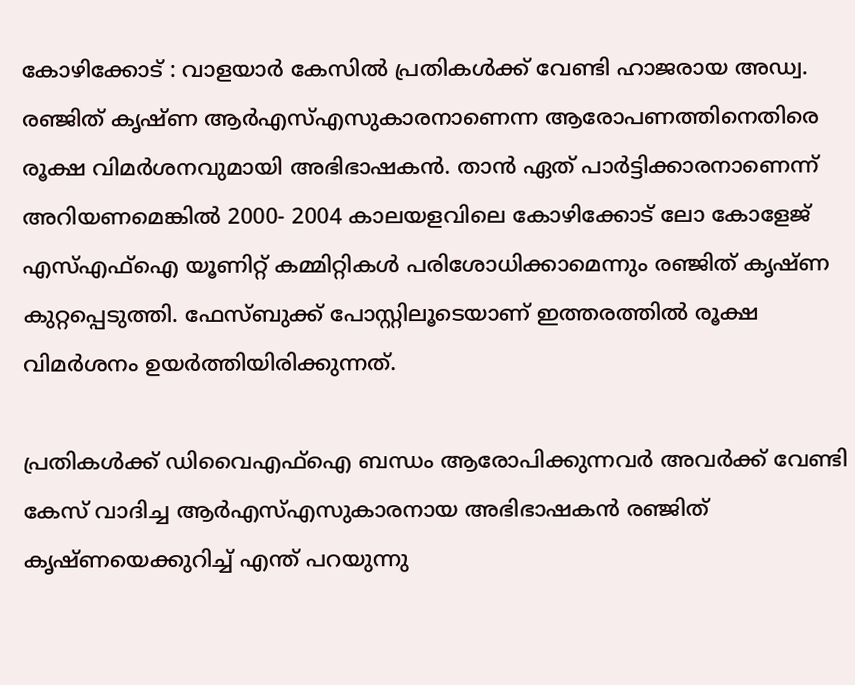കോഴിക്കോട് : വാളയാര്‍ കേസില്‍ പ്രതികള്‍ക്ക് വേണ്ടി ഹാജരായ അഡ്വ. രഞ്ജിത് കൃഷ്ണ ആര്‍എസ്എസുകാരനാണെന്ന ആരോപണത്തിനെതിരെ രൂക്ഷ വിമര്‍ശനവുമായി അഭിഭാഷകന്‍. താന്‍ ഏത് പാര്‍ട്ടിക്കാരനാണെന്ന് അറിയണമെങ്കില്‍ 2000- 2004 കാലയളവിലെ കോഴിക്കോട് ലോ കോളേജ് എസ്എഫ്‌ഐ യൂണിറ്റ് കമ്മിറ്റികള്‍ പരിശോധിക്കാമെന്നും രഞ്ജിത് കൃഷ്ണ കുറ്റപ്പെടുത്തി. ഫേസ്ബുക്ക് പോസ്റ്റിലൂടെയാണ് ഇത്തരത്തില്‍ രൂക്ഷ വിമര്‍ശനം ഉയര്‍ത്തിയിരിക്കുന്നത്.

പ്രതികള്‍ക്ക് ഡിവൈഎഫ്ഐ ബന്ധം ആരോപിക്കുന്നവര്‍ അവര്‍ക്ക് വേണ്ടി കേസ് വാദിച്ച ആര്‍എസ്എസുകാരനായ അഭിഭാഷകന്‍ രഞ്ജിത് കൃഷ്ണയെക്കുറിച്ച് എന്ത് പറയുന്നു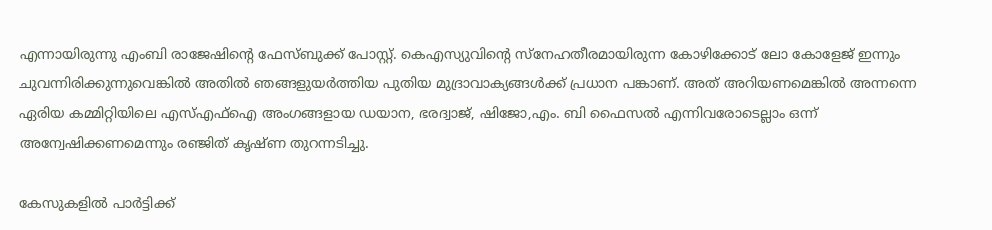എന്നായിരുന്നു എംബി രാജേഷിന്റെ ഫേസ്ബുക്ക് പോസ്റ്റ്. കെഎസ്യുവിന്റെ സ്നേഹതീരമായിരുന്ന കോഴിക്കോട് ലോ കോളേജ് ഇന്നും ചുവന്നിരിക്കുന്നുവെങ്കില്‍ അതില്‍ ഞങ്ങളുയര്‍ത്തിയ പുതിയ മുദ്രാവാക്യങ്ങള്‍ക്ക് പ്രധാന പങ്കാണ്. അത് അറിയണമെങ്കില്‍ അന്നന്നെ ഏരിയ കമ്മിറ്റിയിലെ എസ്എഫ്ഐ അംഗങ്ങളായ ഡയാന, ഭരദ്വാജ്, ഷിജോ,എം. ബി ഫൈസല്‍ എന്നിവരോടെല്ലാം ഒന്ന് അന്വേഷിക്കണമെന്നും രഞ്ജിത് കൃഷ്ണ തുറന്നടിച്ചു.

കേസുകളില്‍ പാര്‍ട്ടിക്ക്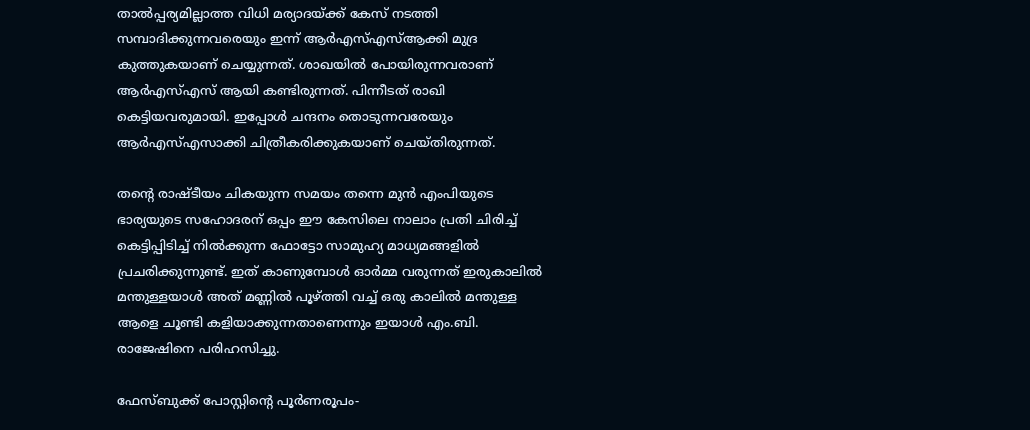താല്‍പ്പര്യമില്ലാത്ത വിധി മര്യാദയ്‌ക്ക് കേസ് നടത്തി സമ്പാദിക്കുന്നവരെയും ഇന്ന് ആര്‍എസ്എസ്ആക്കി മുദ്ര കുത്തുകയാണ് ചെയ്യുന്നത്. ശാഖയില്‍ പോയിരുന്നവരാണ് ആര്‍എസ്എസ് ആയി കണ്ടിരുന്നത്. പിന്നീടത് രാഖി കെട്ടിയവരുമായി. ഇപ്പോള്‍ ചന്ദനം തൊടുന്നവരേയും ആര്‍എസ്എസാക്കി ചിത്രീകരിക്കുകയാണ് ചെയ്തിരുന്നത്.

തന്റെ രാഷ്ടീയം ചികയുന്ന സമയം തന്നെ മുന്‍ എംപിയുടെ ഭാര്യയുടെ സഹോദരന് ഒപ്പം ഈ കേസിലെ നാലാം പ്രതി ചിരിച്ച് കെട്ടിപ്പിടിച്ച് നില്‍ക്കുന്ന ഫോട്ടോ സാമുഹ്യ മാധ്യമങ്ങളില്‍ പ്രചരിക്കുന്നുണ്ട്. ഇത് കാണുമ്പോള്‍ ഓര്‍മ്മ വരുന്നത് ഇരുകാലില്‍ മന്തുള്ളയാള്‍ അത് മണ്ണില്‍ പൂഴ്‌ത്തി വച്ച് ഒരു കാലില്‍ മന്തുള്ള ആളെ ചൂണ്ടി കളിയാക്കുന്നതാണെന്നും ഇയാള്‍ എം.ബി. രാജേഷിനെ പരിഹസിച്ചു.

ഫേസ്ബുക്ക് പോസ്റ്റിന്റെ പൂര്‍ണരൂപം-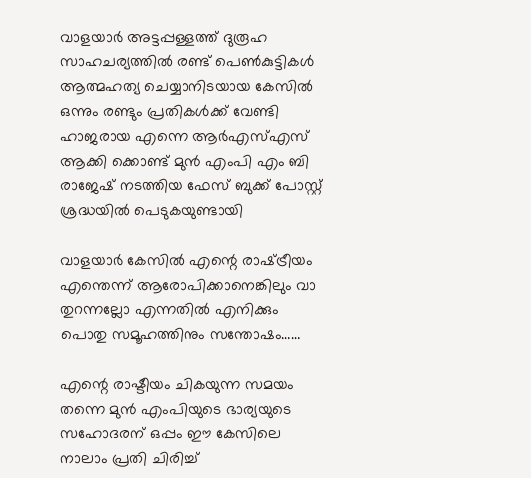വാളയാര്‍ അട്ടപ്പള്ളത്ത് ദുരൂഹ സാഹചര്യത്തില്‍ രണ്ട് പെണ്‍കുട്ടികള്‍ ആത്മഹത്യ ചെയ്യാനിടയായ കേസില്‍ ഒന്നും രണ്ടും പ്രതികള്‍ക്ക് വേണ്ടി ഹാജരായ എന്നെ ആര്‍എസ്എസ് ആക്കി ക്കൊണ്ട് മുന്‍ എംപി എം ബി രാജേഷ് നടത്തിയ ഫേസ് ബുക്ക് പോസ്റ്റ് ശ്രദ്ധയില്‍ പെടുകയുണ്ടായി

വാളയാര്‍ കേസില്‍ എന്റെ രാഷ്‌ട്രീയം എന്തെന്ന് ആരോപിക്കാനെങ്കിലും വാ തുറന്നല്ലോ എന്നതില്‍ എനിക്കും പൊതു സമൂഹത്തിനും സന്തോഷം……

എന്റെ രാഷ്ടീയം ചികയുന്ന സമയം തന്നെ മുന്‍ എംപിയുടെ ഭാര്യയുടെ സഹോദരന് ഒപ്പം ഈ കേസിലെ നാലാം പ്രതി ചിരിച്ച്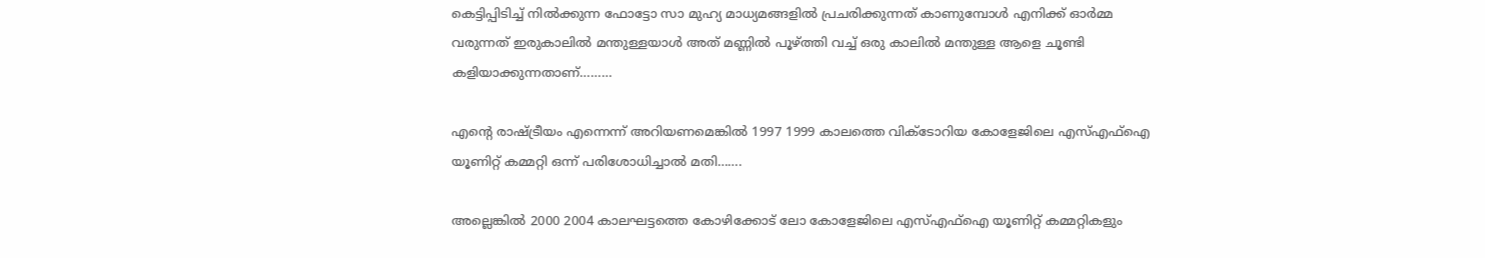കെട്ടിപ്പിടിച്ച് നില്‍ക്കുന്ന ഫോട്ടോ സാ മുഹ്യ മാധ്യമങ്ങളില്‍ പ്രചരിക്കുന്നത് കാണുമ്പോള്‍ എനിക്ക് ഓര്‍മ്മ വരുന്നത് ഇരുകാലില്‍ മന്തുള്ളയാള്‍ അത് മണ്ണില്‍ പൂഴ്‌ത്തി വച്ച് ഒരു കാലില്‍ മന്തുള്ള ആളെ ചൂണ്ടി കളിയാക്കുന്നതാണ്………

എന്റെ രാഷ്‌ട്രീയം എന്നെന്ന് അറിയണമെങ്കില്‍ 1997 1999 കാലത്തെ വിക്ടോറിയ കോളേജിലെ എസ്എഫ്ഐ യൂണിറ്റ് കമ്മറ്റി ഒന്ന് പരിശോധിച്ചാല്‍ മതി…….

അല്ലെങ്കില്‍ 2000 2004 കാലഘട്ടത്തെ കോഴിക്കോട് ലോ കോളേജിലെ എസ്എഫ്ഐ യൂണിറ്റ് കമ്മറ്റികളും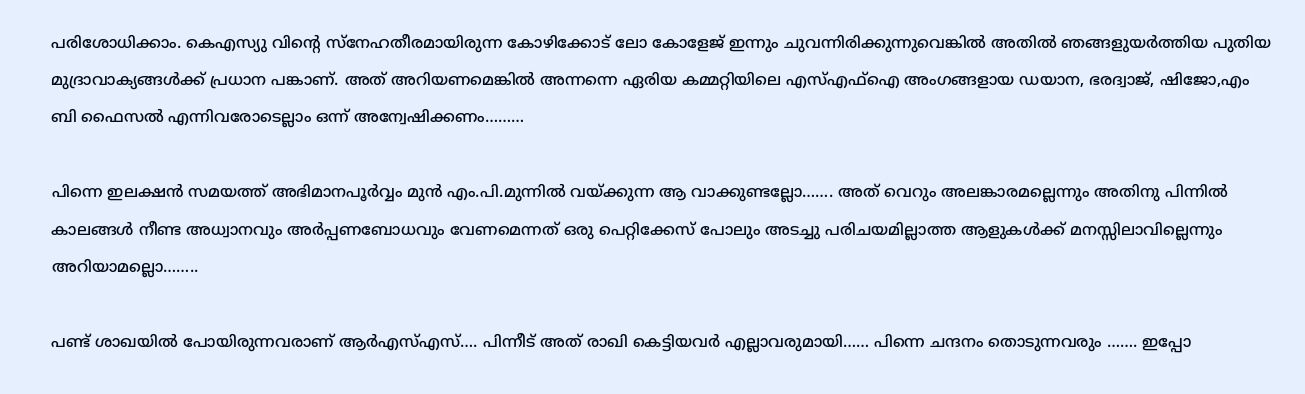പരിശോധിക്കാം. കെഎസ്യു വിന്റെ സ്നേഹതീരമായിരുന്ന കോഴിക്കോട് ലോ കോളേജ് ഇന്നും ചുവന്നിരിക്കുന്നുവെങ്കില്‍ അതില്‍ ഞങ്ങളുയര്‍ത്തിയ പുതിയ മുദ്രാവാക്യങ്ങള്‍ക്ക് പ്രധാന പങ്കാണ്. അത് അറിയണമെങ്കില്‍ അന്നന്നെ ഏരിയ കമ്മറ്റിയിലെ എസ്എഫ്ഐ അംഗങ്ങളായ ഡയാന, ഭരദ്വാജ്, ഷിജോ,എം ബി ഫൈസല്‍ എന്നിവരോടെല്ലാം ഒന്ന് അന്വേഷിക്കണം………

പിന്നെ ഇലക്ഷന്‍ സമയത്ത് അഭിമാനപൂര്‍വ്വം മുന്‍ എം.പി.മുന്നില്‍ വയ്‌ക്കുന്ന ആ വാക്കുണ്ടല്ലോ……. അത് വെറും അലങ്കാരമല്ലെന്നും അതിനു പിന്നില്‍ കാലങ്ങള്‍ നീണ്ട അധ്വാനവും അര്‍പ്പണബോധവും വേണമെന്നത് ഒരു പെറ്റിക്കേസ് പോലും അടച്ചു പരിചയമില്ലാത്ത ആളുകള്‍ക്ക് മനസ്സിലാവില്ലെന്നും അറിയാമല്ലൊ……..

പണ്ട് ശാഖയില്‍ പോയിരുന്നവരാണ് ആര്‍എസ്എസ്…. പിന്നീട് അത് രാഖി കെട്ടിയവര്‍ എല്ലാവരുമായി…… പിന്നെ ചന്ദനം തൊടുന്നവരും ……. ഇപ്പോ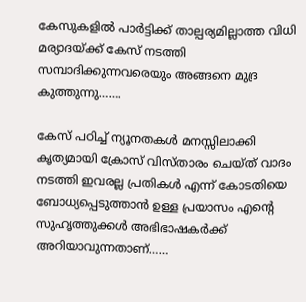കേസുകളില്‍ പാര്‍ട്ടിക്ക് താല്പര്യമില്ലാത്ത വിധി മര്യാദയ്‌ക്ക് കേസ് നടത്തി സമ്പാദിക്കുന്നവരെയും അങ്ങനെ മുദ്ര കുത്തുന്നു…….

കേസ് പഠിച്ച് ന്യൂനതകള്‍ മനസ്സിലാക്കി കൃത്യമായി ക്രോസ് വിസ്താരം ചെയ്ത് വാദം നടത്തി ഇവരല്ല പ്രതികള്‍ എന്ന് കോടതിയെ ബോധ്യപ്പെടുത്താന്‍ ഉള്ള പ്രയാസം എന്റെ സുഹൃത്തുക്കള്‍ അഭിഭാഷകര്‍ക്ക് അറിയാവുന്നതാണ്……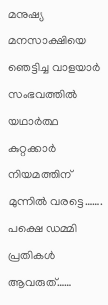മനുഷ്യ മനസാക്ഷിയെ ഞെട്ടിച്ച വാളയാര്‍ സംഭവത്തില്‍ യഥാര്‍ത്ഥ കുറ്റക്കാര്‍ നിയമത്തിന് മുന്നില്‍ വരട്ടെ……. പക്ഷെ ഡമ്മി പ്രതികള്‍ ആവരുത്……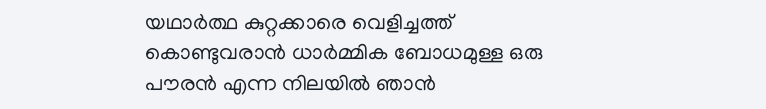യഥാര്‍ത്ഥ കുറ്റക്കാരെ വെളിച്ചത്ത് കൊണ്ടുവരാന്‍ ധാര്‍മ്മിക ബോധമുള്ള ഒരു പൗരന്‍ എന്ന നിലയില്‍ ഞാന്‍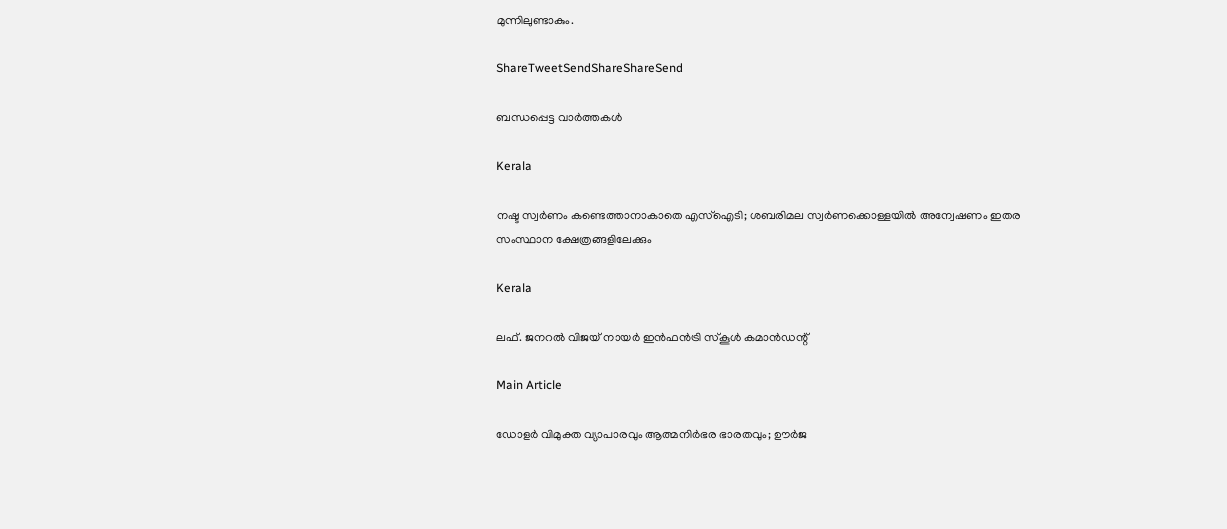മുന്നിലുണ്ടാകും.

ShareTweetSendShareShareSend

ബന്ധപ്പെട്ട വാര്‍ത്തകള്‍

Kerala

നഷ്ട സ്വര്‍ണം കണ്ടെത്താനാകാതെ എസ്‌ഐടി; ശബരിമല സ്വര്‍ണക്കൊള്ളയില്‍ അന്വേഷണം ഇതര സംസ്ഥാന ക്ഷേത്രങ്ങളിലേക്കും

Kerala

ലഫ്. ജനറല്‍ വിജയ് നായര്‍ ഇന്‍ഫന്‍ട്രി സ്‌കൂള്‍ കമാന്‍ഡന്റ്

Main Article

ഡോളര്‍ വിമുക്ത വ്യാപാരവും ആത്മനിര്‍ഭര ഭാരതവും; ഊര്‍ജ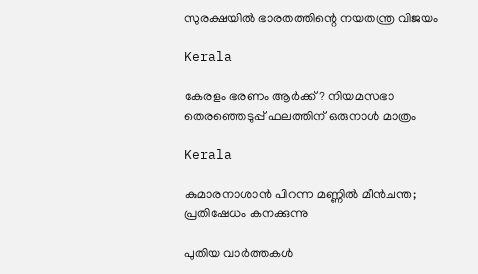സുരക്ഷയില്‍ ഭാരതത്തിന്റെ നയതന്ത്ര വിജയം

Kerala

കേരളം ഭരണം ആര്‍ക്ക്? നിയമസഭാ തെരഞ്ഞെടുപ്പ് ഫലത്തിന് ഒരുനാള്‍ മാത്രം

Kerala

കുമാരനാശാന്‍ പിറന്ന മണ്ണില്‍ മീന്‍ചന്ത; പ്രതിഷേധം കനക്കുന്നു

പുതിയ വാര്‍ത്തകള്‍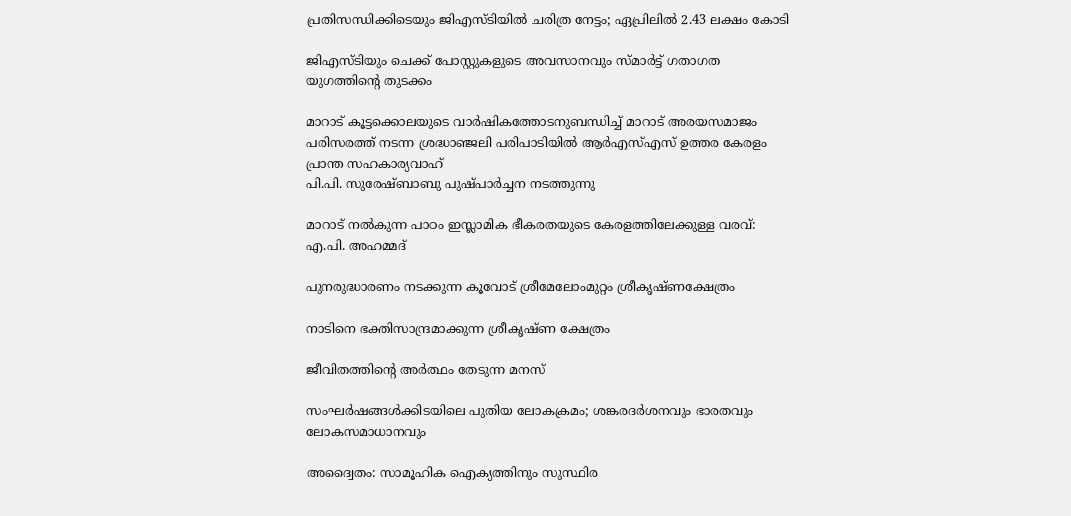പ്രതിസന്ധിക്കിടെയും ജിഎസ്ടിയില്‍ ചരിത്ര നേട്ടം; ഏപ്രിലില്‍ 2.43 ലക്ഷം കോടി

ജിഎസ്ടിയും ചെക്ക് പോസ്റ്റുകളുടെ അവസാനവും സ്മാര്‍ട്ട് ഗതാഗത യുഗത്തിന്റെ തുടക്കം

മാറാട് കൂട്ടക്കൊലയുടെ വാര്‍ഷികത്തോടനുബന്ധിച്ച് മാറാട് അരയസമാജം പരിസരത്ത് നടന്ന ശ്രദ്ധാഞ്ജലി പരിപാടിയില്‍ ആര്‍എസ്എസ് ഉത്തര കേരളം പ്രാന്ത സഹകാര്യവാഹ്
പി.പി. സുരേഷ്ബാബു പുഷ്പാര്‍ച്ചന നടത്തുന്നു

മാറാട് നല്‍കുന്ന പാഠം ഇസ്ലാമിക ഭീകരതയുടെ കേരളത്തിലേക്കുള്ള വരവ്: എ.പി. അഹമ്മദ്

പുനരുദ്ധാരണം നടക്കുന്ന കൂവോട് ശ്രീമേലോംമുറ്റം ശ്രീകൃഷ്ണക്ഷേത്രം

നാടിനെ ഭക്തിസാന്ദ്രമാക്കുന്ന ശ്രീകൃഷ്ണ ക്ഷേത്രം

ജീവിതത്തിന്റെ അര്‍ത്ഥം തേടുന്ന മനസ്

സംഘര്‍ഷങ്ങള്‍ക്കിടയിലെ പുതിയ ലോകക്രമം; ശങ്കരദര്‍ശനവും ഭാരതവും ലോകസമാധാനവും

അദ്വൈതം: സാമൂഹിക ഐക്യത്തിനും സുസ്ഥിര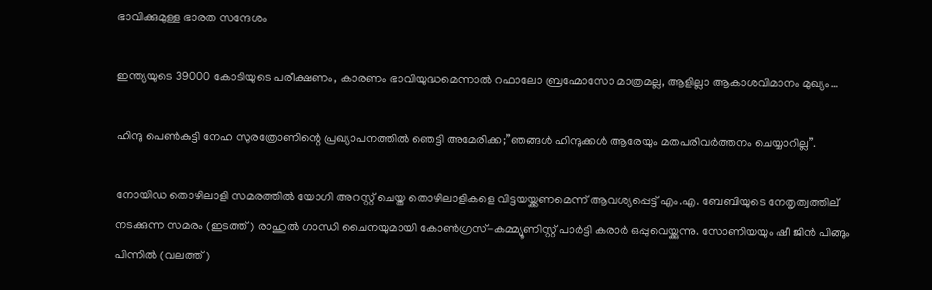ഭാവിക്കുമുള്ള ഭാരത സന്ദേശം

ഇന്ത്യയുടെ 39000 കോടിയുടെ പരീക്ഷണം, കാരണം ഭാവിയുദ്ധമെന്നാല്‍ റഫാലോ ബ്രഹ്മോസോ മാത്രമല്ല, ആളില്ലാ ആകാശവിമാനം മുഖ്യം…

ഹിന്ദു പെണ്‍കുട്ടി നേഹ സുരത്രോണിന്റെ പ്രഖ്യാപനത്തില്‍ ഞെട്ടി അമേരിക്ക;”ഞങ്ങള്‍ ഹിന്ദുക്കള്‍ ആരേയും മതപരിവര്‍ത്തനം ചെയ്യാറില്ല”.

നോയിഡ തൊഴിലാളി സമരത്തില്‍ യോഗി അറസ്റ്റ് ചെയ്ത തൊഴിലാളികളെ വിട്ടയയ്ക്കണമെന്ന് ആവശ്യപ്പെട്ട് എം.എ. ബേബിയുടെ നേതൃത്വത്തില‍് നടക്കുന്ന സമരം (ഇടത്ത്) രാഹുല്‍ ഗാന്ധി ചൈനയുമായി കോണ്‍ഗ്രസ്-കമ്മ്യൂണിസ്റ്റ് പാര്‍ട്ടി കരാര്‍ ഒപ്പുവെയ്ക്കുന്നു. സോണിയയും ഷീ ജിന്‍ പിങ്ങും പിന്നില്‍ (വലത്ത്)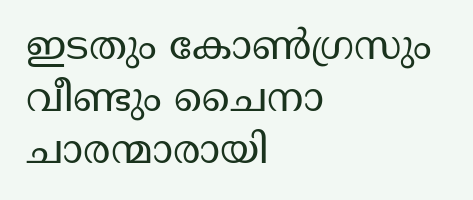ഇടതും കോണ്‍ഗ്രസും വീണ്ടും ചൈനാ ചാരന്മാരായി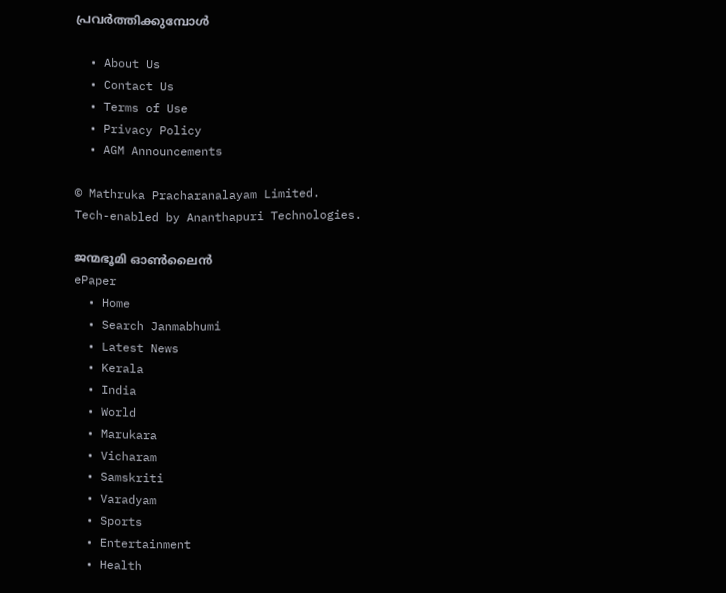പ്രവര്‍ത്തിക്കുമ്പോള്‍

  • About Us
  • Contact Us
  • Terms of Use
  • Privacy Policy
  • AGM Announcements

© Mathruka Pracharanalayam Limited.
Tech-enabled by Ananthapuri Technologies.

ജന്മഭൂമി ഓണ്‍ലൈന്‍
ePaper
  • Home
  • Search Janmabhumi
  • Latest News
  • Kerala
  • India
  • World
  • Marukara
  • Vicharam
  • Samskriti
  • Varadyam
  • Sports
  • Entertainment
  • Health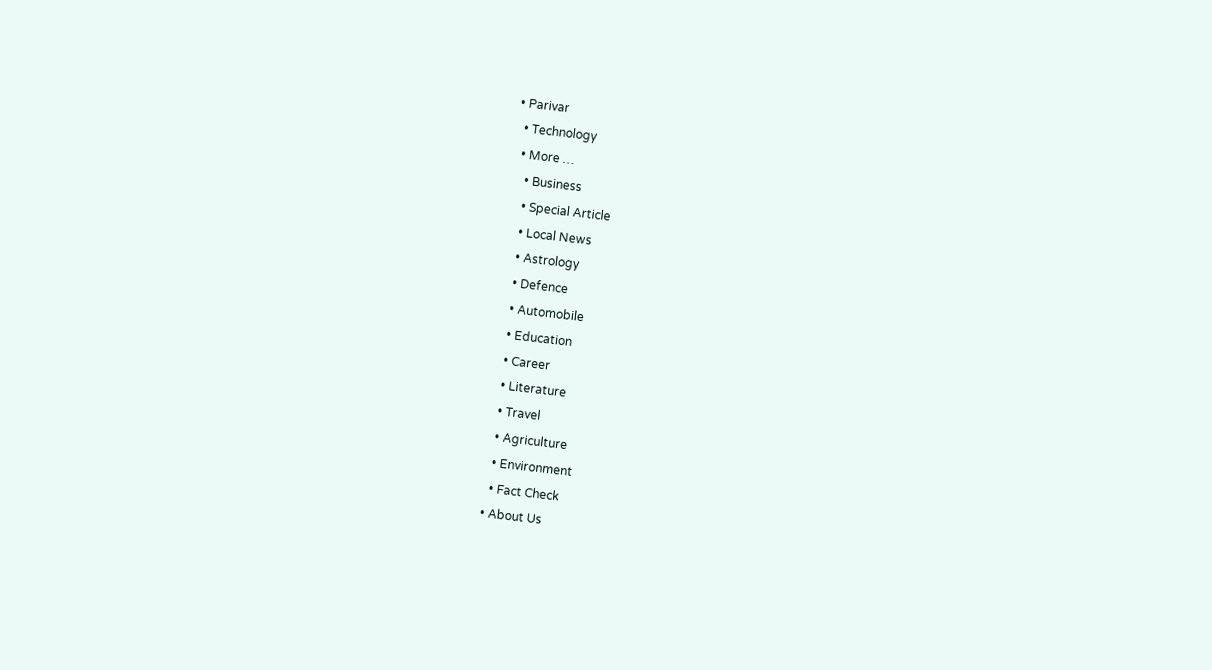• Parivar
  • Technology
  • More …
    • Business
    • Special Article
    • Local News
    • Astrology
    • Defence
    • Automobile
    • Education
    • Career
    • Literature
    • Travel
    • Agriculture
    • Environment
    • Fact Check
  • About Us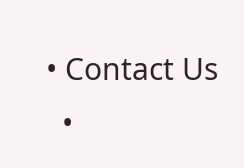• Contact Us
  •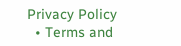Privacy Policy
  • Terms and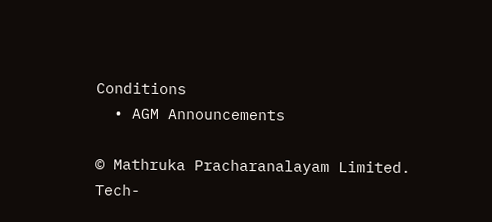Conditions
  • AGM Announcements

© Mathruka Pracharanalayam Limited.
Tech-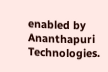enabled by Ananthapuri Technologies.